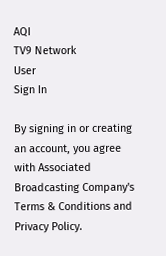AQI
TV9 Network
User
Sign In

By signing in or creating an account, you agree with Associated Broadcasting Company's Terms & Conditions and Privacy Policy.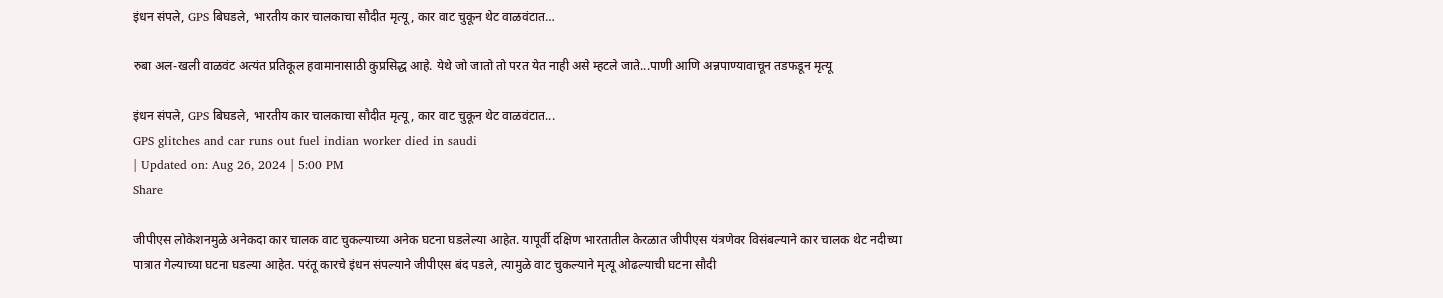इंधन संपले, GPS बिघडले, भारतीय कार चालकाचा सौदीत मृत्यू, कार वाट चुकून थेट वाळवंटात…

रुबा अल-खली वाळवंट अत्यंत प्रतिकूल हवामानासाठी कुप्रसिद्ध आहे. येथे जो जातो तो परत येत नाही असे म्हटले जाते...पाणी आणि अन्नपाण्यावाचून तडफडून मृत्यू

इंधन संपले, GPS बिघडले, भारतीय कार चालकाचा सौदीत मृत्यू, कार वाट चुकून थेट वाळवंटात...
GPS glitches and car runs out fuel indian worker died in saudi
| Updated on: Aug 26, 2024 | 5:00 PM
Share

जीपीएस लोकेशनमुळे अनेकदा कार चालक वाट चुकल्याच्या अनेक घटना घडलेल्या आहेत. यापूर्वी दक्षिण भारतातील केरळात जीपीएस यंत्रणेवर विसंबल्याने कार चालक थेट नदीच्या पात्रात गेल्याच्या घटना घडल्या आहेत. परंतू कारचे इंधन संपल्याने जीपीएस बंद पडले, त्यामुळे वाट चुकल्याने मृत्यू ओढल्याची घटना सौदी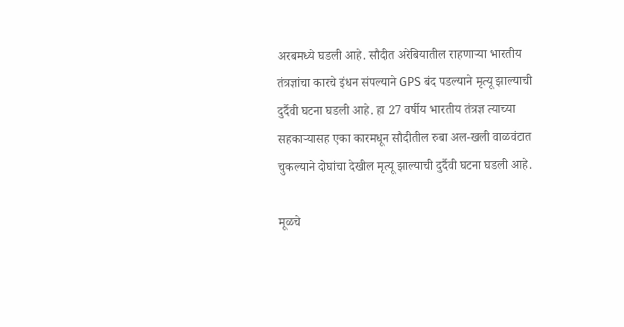अरबमध्ये घडली आहे. सौदीत अरेबियातील राहणाऱ्या भारतीय तंत्रज्ञांचा कारचे इंधन संपल्याने GPS बंद पडल्याने मृत्यू झाल्याची दुर्दैवी घटना घडली आहे. हा 27 वर्षीय भारतीय तंत्रज्ञ त्याच्या सहकाऱ्यासह एका कारमधून सौदीतील रुबा अल-खली वाळवंटात चुकल्याने दोघांचा देखील मृत्यू झाल्याची दुर्दैवी घटना घडली आहे.

मूळचे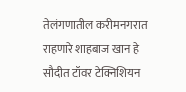तेलंगणातील करीमनगरात राहणारे शाहबाज खान हे सौदीत टॉवर टेक्निशियन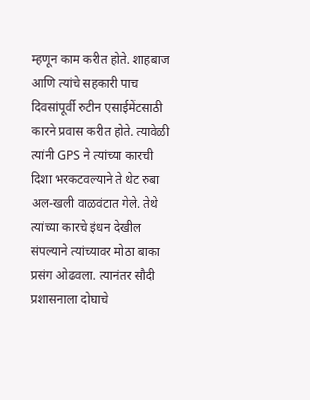म्हणून काम करीत होते. शाहबाज आणि त्यांचे सहकारी पाच दिवसांपूर्वी रुटीन एसाईमेंटसाठी कारने प्रवास करीत होते. त्यावेळी त्यांनी GPS ने त्यांच्या कारची दिशा भरकटवल्याने ते थेट रुबा अल-खली वाळवंटात गेले. तेथे त्यांच्या कारचे इंधन देखील संपल्याने त्यांच्यावर मोठा बाका प्रसंग ओढवला. त्यानंतर सौदी प्रशासनाला दोघाचे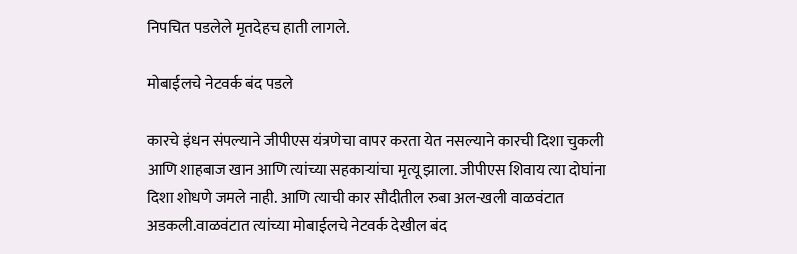निपचित पडलेले मृतदेहच हाती लागले.

मोबाईलचे नेटवर्क बंद पडले

कारचे इंधन संपल्याने जीपीएस यंत्रणेचा वापर करता येत नसल्याने कारची दिशा चुकली आणि शाहबाज खान आणि त्यांच्या सहकाऱ्यांचा मृत्यू झाला. जीपीएस शिवाय त्या दोघांना दिशा शोधणे जमले नाही. आणि त्याची कार सौदीतील रुबा अल-खली वाळवंटात अडकली.वाळवंटात त्यांच्या मोबाईलचे नेटवर्क देखील बंद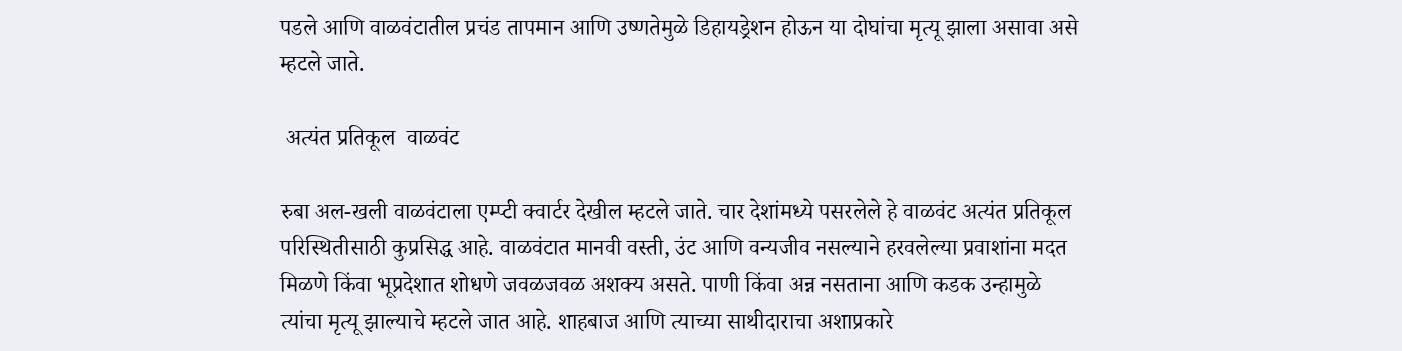पडले आणि वाळवंटातील प्रचंड तापमान आणि उष्णतेमुळे डिहायड्रेशन होऊन या दोघांचा मृत्यू झाला असावा असे म्हटले जाते.

 अत्यंत प्रतिकूल  वाळवंट

रुबा अल-खली वाळवंटाला एम्प्टी क्वार्टर देखील म्हटले जाते. चार देशांमध्ये पसरलेले हे वाळवंट अत्यंत प्रतिकूल परिस्थितीसाठी कुप्रसिद्ध आहे. वाळवंटात मानवी वस्ती, उंट आणि वन्यजीव नसल्याने हरवलेल्या प्रवाशांना मदत मिळणे किंवा भूप्रदेशात शोधणे जवळजवळ अशक्य असते. पाणी किंवा अन्न नसताना आणि कडक उन्हामुळे त्यांचा मृत्यू झाल्याचे म्हटले जात आहे. शाहबाज आणि त्याच्या साथीदाराचा अशाप्रकारे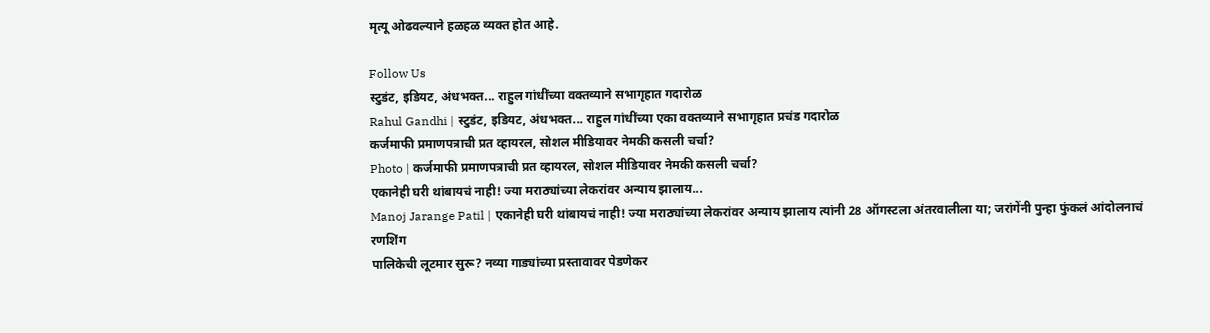मृत्यू ओढवल्याने हळहळ व्यक्त होत आहे.

Follow Us
स्टुडंट, इडियट, अंधभक्त... राहुल गांधींच्या वक्तव्याने सभागृहात गदारोळ
Rahul Gandhi | स्टुडंट, इडियट, अंधभक्त... राहुल गांधींच्या एका वक्तव्याने सभागृहात प्रचंड गदारोळ
कर्जमाफी प्रमाणपत्राची प्रत व्हायरल, सोशल मीडियावर नेमकी कसली चर्चा?
Photo | कर्जमाफी प्रमाणपत्राची प्रत व्हायरल, सोशल मीडियावर नेमकी कसली चर्चा?
एकानेही घरी थांबायचं नाही! ज्या मराठ्यांच्या लेकरांवर अन्याय झालाय...
Manoj Jarange Patil | एकानेही घरी थांबायचं नाही! ज्या मराठ्यांच्या लेकरांवर अन्याय झालाय त्यांनी 28 ऑगस्टला अंतरवालीला या; जरांगेंनी पुन्हा फुंकलं आंदोलनाचं रणशिंग
पालिकेची लूटमार सुरू? नव्या गाड्यांच्या प्रस्तावावर पेडणेकर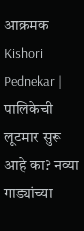आक्रमक
Kishori Pednekar | पालिकेची लूटमार सुरू आहे का? नव्या गाड्यांच्या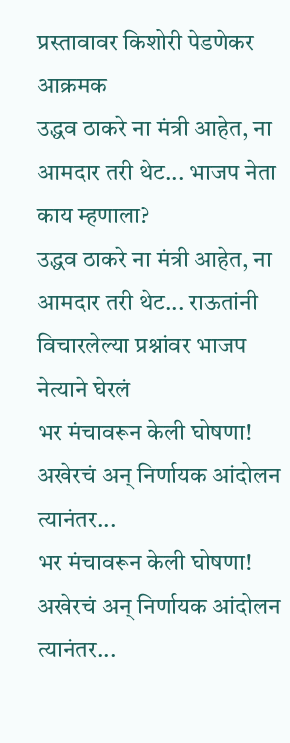प्रस्तावावर किशोरी पेडणेकर आक्रमक
उद्धव ठाकरे ना मंत्री आहेत, ना आमदार तरी थेट... भाजप नेता काय म्हणाला?
उद्धव ठाकरे ना मंत्री आहेत, ना आमदार तरी थेट... राऊतांनी विचारलेल्या प्रश्नांवर भाजप नेत्याने घेरलं
भर मंचावरून केली घोषणा! अखेरचं अन् निर्णायक आंदोलन त्यानंतर...
भर मंचावरून केली घोषणा! अखेरचं अन् निर्णायक आंदोलन त्यानंतर...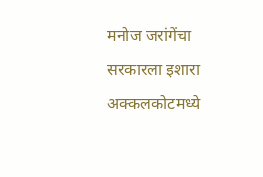मनोज जरांगेंचा सरकारला इशारा
अक्कलकोटमध्ये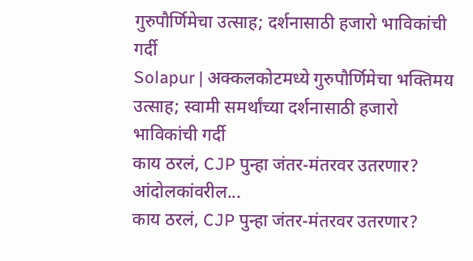गुरुपौर्णिमेचा उत्साह; दर्शनासाठी हजारो भाविकांची गर्दी
Solapur | अक्कलकोटमध्ये गुरुपौर्णिमेचा भक्तिमय उत्साह; स्वामी समर्थांच्या दर्शनासाठी हजारो भाविकांची गर्दी
काय ठरलं, CJP पुन्हा जंतर-मंतरवर उतरणार? आंदोलकांवरील...
काय ठरलं, CJP पुन्हा जंतर-मंतरवर उतरणार?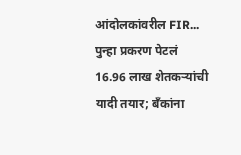आंदोलकांवरील FIR... पुन्हा प्रकरण पेटलं
16.96 लाख शेतकऱ्यांची यादी तयार; बँकांना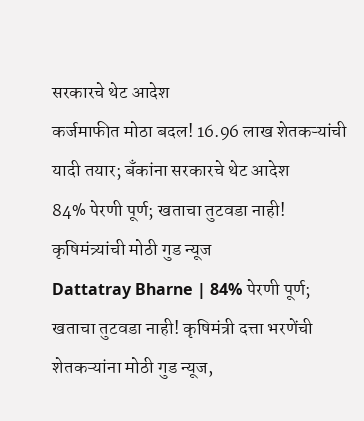सरकारचे थेट आदेश
कर्जमाफीत मोठा बदल! 16.96 लाख शेतकऱ्यांची यादी तयार; बँकांना सरकारचे थेट आदेश
84% पेरणी पूर्ण; खताचा तुटवडा नाही! कृषिमंत्र्यांची मोठी गुड न्यूज
Dattatray Bharne | 84% पेरणी पूर्ण; खताचा तुटवडा नाही! कृषिमंत्री दत्ता भरणेंची शेतकऱ्यांना मोठी गुड न्यूज,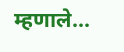म्हणाले...